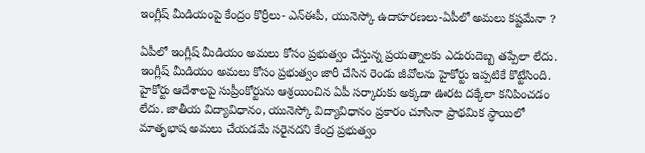ఇంగ్లీష్‌ మీడియంపై కేంద్రం కొర్రీలు- ఎన్ఈపీ, యునెస్కో ఉదాహరణలు-ఏపీలో అమలు కష్టమేనా ?

ఏపీలో ఇంగ్లీష్‌ మీడియం అమలు కోసం ప్రభుత్వం చేస్తున్న ప్రయత్నాలకు ఎదురుదెబ్బ తప్పేలా లేదు. ఇంగ్లీష్‌ మీడియం అమలు కోసం ప్రభుత్వం జారీ చేసిన రెండు జీవోలను హైకోర్టు ఇప్పటికే కొట్టేసింది. హైకోర్టు ఆదేశాలపై సుప్రీంకోర్టును ఆశ్రయించిన ఏపీ సర్కారుకు అక్కడా ఊరట దక్కేలా కనిపించడం లేదు. జాతీయ విద్యావిధానం, యునెస్కో విద్యావిధానం ప్రకారం చూసినా ప్రాథమిక స్ధాయిలో మాతృభాష అమలు చేయడమే సరైనదని కేంద్ర ప్రభుత్వం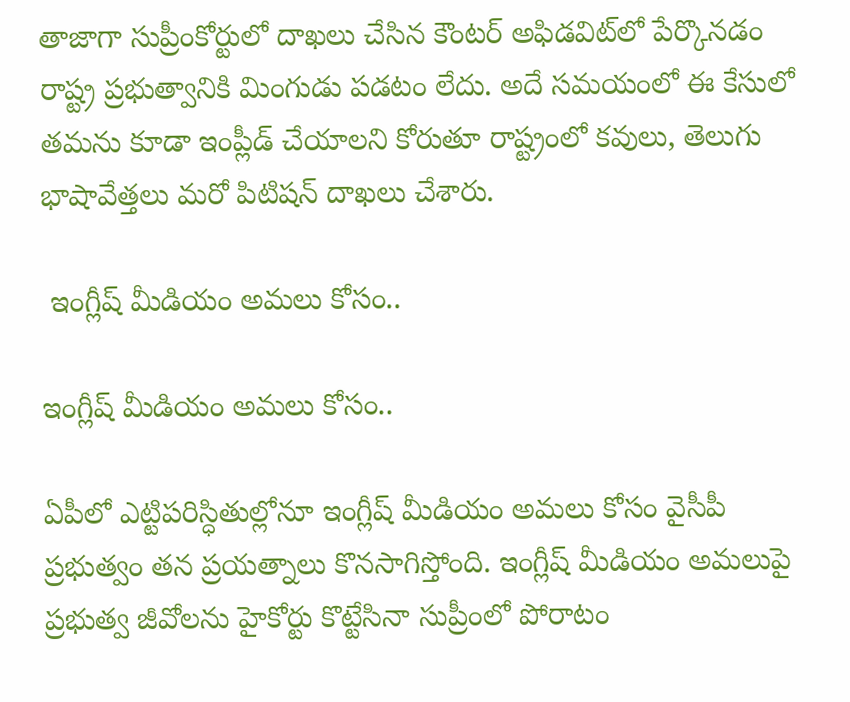తాజాగా సుప్రీంకోర్టులో దాఖలు చేసిన కౌంటర్‌ అఫిడవిట్‌లో పేర్కొనడం రాష్ట్ర ప్రభుత్వానికి మింగుడు పడటం లేదు. అదే సమయంలో ఈ కేసులో తమను కూడా ఇంప్లీడ్‌ చేయాలని కోరుతూ రాష్ట్రంలో కవులు, తెలుగు భాషావేత్తలు మరో పిటిషన్‌ దాఖలు చేశారు.

 ఇంగ్లీష్‌ మీడియం అమలు కోసం..

ఇంగ్లీష్‌ మీడియం అమలు కోసం..

ఏపీలో ఎట్టిపరిస్ధితుల్లోనూ ఇంగ్లీష్ మీడియం అమలు కోసం వైసీపీ ప్రభుత్వం తన ప్రయత్నాలు కొనసాగిస్తోంది. ఇంగ్లీష్‌ మీడియం అమలుపై ప్రభుత్వ జీవోలను హైకోర్టు కొట్టేసినా సుప్రీంలో పోరాటం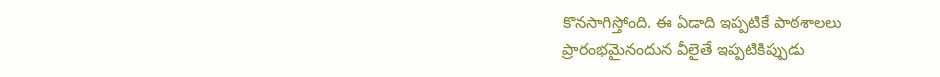కొనసాగిస్తోంది. ఈ ఏడాది ఇప్పటికే పాఠశాలలు ప్రారంభమైనందున వీలైతే ఇప్పటికిప్పుడు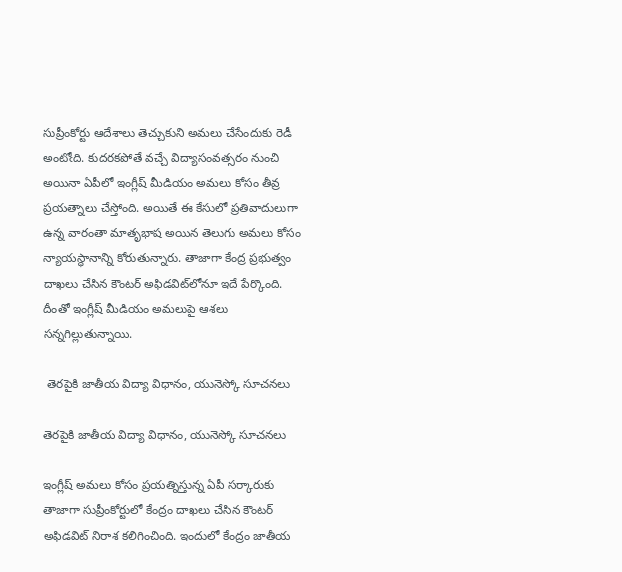సుప్రీంకోర్టు ఆదేశాలు తెచ్చుకుని అమలు చేసేందుకు రెడీ అంటోఁది. కుదరకపోతే వచ్చే విద్యాసంవత్సరం నుంచి అయినా ఏపీలో ఇంగ్లీష్‌ మీడియం అమలు కోసం తీవ్ర ప్రయత్నాలు చేస్తోంది. అయితే ఈ కేసులో ప్రతివాదులుగా ఉన్న వారంతా మాతృభాష అయిన తెలుగు అమలు కోసం న్యాయస్ధానాన్ని కోరుతున్నారు. తాజాగా కేంద్ర ప్రభుత్వం దాఖలు చేసిన కౌంటర్‌ అఫిడవిట్‌లోనూ ఇదే పేర్కొంది. దీంతో ఇంగ్లీష్‌ మీడియం అమలుపై ఆశలు సన్నగిల్లుతున్నాయి.

 తెరపైకి జాతీయ విద్యా విధానం, యునెస్కో సూచనలు

తెరపైకి జాతీయ విద్యా విధానం, యునెస్కో సూచనలు

ఇంగ్లీష్‌ అమలు కోసం ప్రయత్నిస్తున్న ఏపీ సర్కారుకు తాజాగా సుప్రీంకోర్టులో కేంద్రం దాఖలు చేసిన కౌంటర్‌ అఫిడవిట్ నిరాశ కలిగించింది. ఇందులో కేంద్రం జాతీయ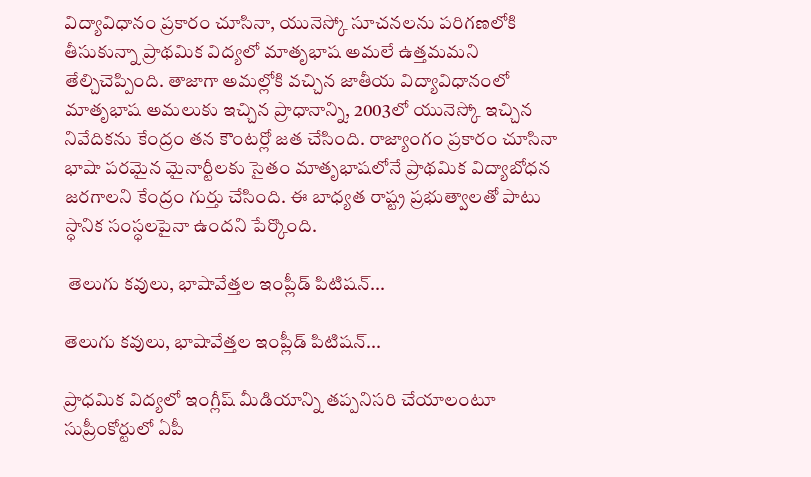విద్యావిధానం ప్రకారం చూసినా, యునెస్కో సూచనలను పరిగణలోకి తీసుకున్నా ప్రాథమిక విద్యలో మాతృభాష అమలే ఉత్తమమని తేల్చిచెప్పింది. తాజాగా అమల్లోకి వచ్చిన జాతీయ విద్యావిధానంలో మాతృభాష అమలుకు ఇచ్చిన ప్రాధానాన్ని, 2003లో యునెస్కో ఇచ్చిన నివేదికను కేంద్రం తన కౌంటర్లో జత చేసింది. రాజ్యాంగం ప్రకారం చూసినా భాషా పరమైన మైనార్టీలకు సైతం మాతృభాషలోనే ప్రాథమిక విద్యాబోధన జరగాలని కేంద్రం గుర్తు చేసింది. ఈ బాధ్యత రాష్ట్ర ప్రభుత్వాలతో పాటు స్ధానిక సంస్ధలపైనా ఉందని పేర్కొంది.

 తెలుగు కవులు, భాషావేత్తల ఇంప్లీడ్‌ పిటిషన్...

తెలుగు కవులు, భాషావేత్తల ఇంప్లీడ్‌ పిటిషన్...

ప్రాధమిక విద్యలో ఇంగ్లీష్‌ మీడియాన్ని తప్పనిసరి చేయాలంటూ సుప్రీంకోర్టులో ఏపీ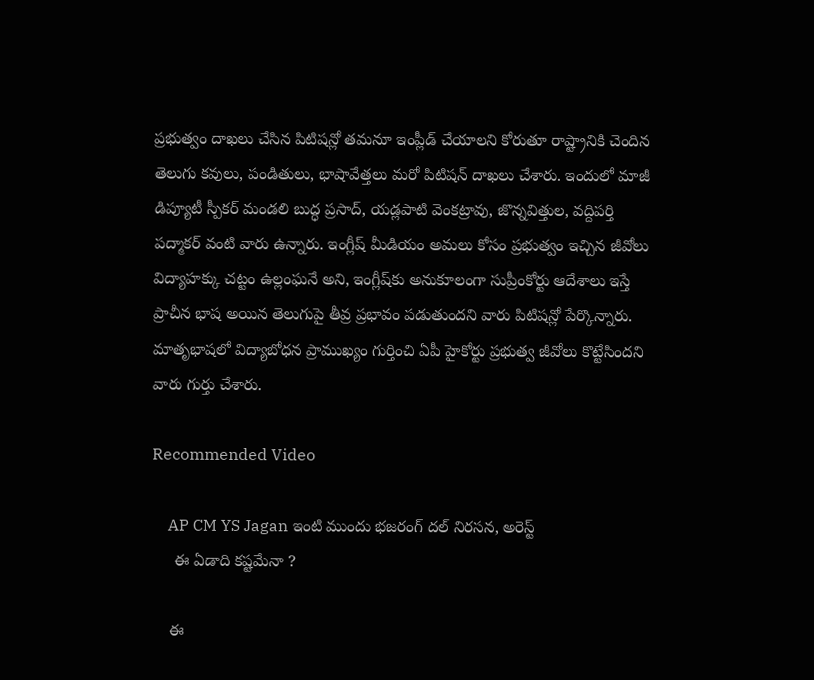ప్రభుత్వం దాఖలు చేసిన పిటిషన్లో తమనూ ఇంప్లీడ్‌ చేయాలని కోరుతూ రాష్ట్రానికి చెందిన తెలుగు కవులు, పండితులు, భాషావేత్తలు మరో పిటిషన్‌ దాఖలు చేశారు. ఇందులో మాజీ డిప్యూటీ స్పీకర్ మండలి బుద్ధ ప్రసాద్‌, యడ్లపాటి వెంకట్రావు, జొన్నవిత్తుల, వద్దిపర్తి పద్మాకర్‌ వంటి వారు ఉన్నారు. ఇంగ్లీష్‌ మీడియం అమలు కోసం ప్రభుత్వం ఇచ్చిన జీవోలు విద్యాహక్కు చట్టం ఉల్లంఘనే అని, ఇంగ్లీష్‌కు అనుకూలంగా సుప్రీంకోర్టు ఆదేశాలు ఇస్తే ప్రాచీన భాష అయిన తెలుగుపై తీవ్ర ప్రభావం పడుతుందని వారు పిటిషన్లో పేర్కొన్నారు. మాతృభాషలో విద్యాబోధన ప్రాముఖ్యం గుర్తించి ఏపీ హైకోర్టు ప్రభుత్వ జీవోలు కొట్టేసిందని వారు గుర్తు చేశారు.

Recommended Video

    AP CM YS Jagan ఇంటి ముందు భజరంగ్ దల్ నిరసన, అరెస్ట్
     ఈ ఏడాది కష్టమేనా ?

    ఈ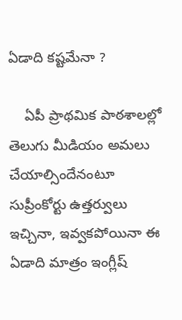ఏడాది కష్టమేనా ?

    ఏపీ ప్రాథమిక పాఠశాలల్లో తెలుగు మీడియం అమలు చేయాల్సిందేనంటూ సుప్రీంకోర్టు ఉత్తర్వులు ఇచ్చినా, ఇవ్వకపోయినా ఈ ఏడాది మాత్రం ఇంగ్లీష్‌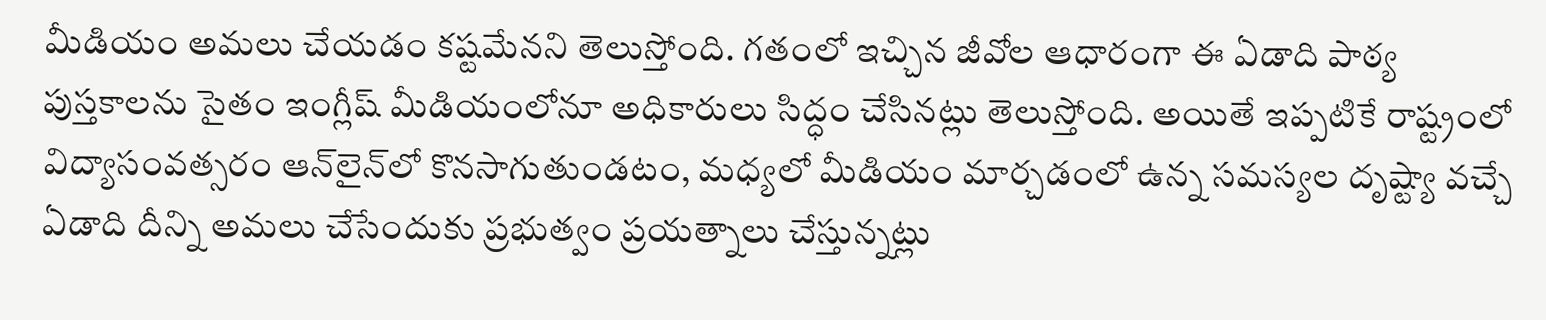మీడియం అమలు చేయడం కష్టమేనని తెలుస్తోంది. గతంలో ఇచ్చిన జీవోల ఆధారంగా ఈ ఏడాది పాఠ్య పుస్తకాలను సైతం ఇంగ్లీష్‌ మీడియంలోనూ అధికారులు సిద్ధం చేసినట్లు తెలుస్తోంది. అయితే ఇప్పటికే రాష్ట్రంలో విద్యాసంవత్సరం ఆన్‌లైన్‌లో కొనసాగుతుండటం, మధ్యలో మీడియం మార్చడంలో ఉన్న సమస్యల దృష్ట్యా వచ్చే ఏడాది దీన్ని అమలు చేసేందుకు ప్రభుత్వం ప్రయత్నాలు చేస్తున్నట్లు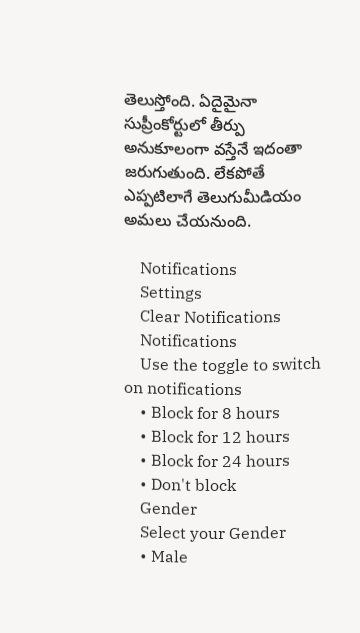తెలుస్తోంది. ఏదైమైనా సుప్రీంకోర్టులో తీర్పు అనుకూలంగా వస్తేనే ఇదంతా జరుగుతుంది. లేకపోతే ఎప్పటిలాగే తెలుగుమీడియం అమలు చేయనుంది.

    Notifications
    Settings
    Clear Notifications
    Notifications
    Use the toggle to switch on notifications
    • Block for 8 hours
    • Block for 12 hours
    • Block for 24 hours
    • Don't block
    Gender
    Select your Gender
    • Male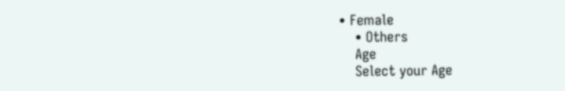• Female
    • Others
    Age
    Select your Age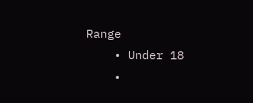Range
    • Under 18
    •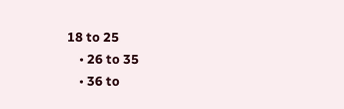18 to 25
    • 26 to 35
    • 36 to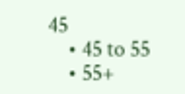45
    • 45 to 55
    • 55+